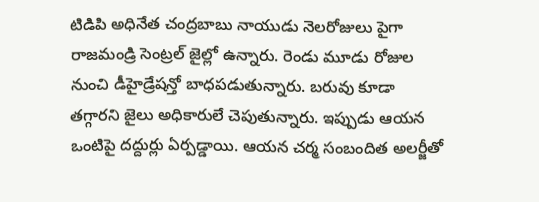టిడిపి అధినేత చంద్రబాబు నాయుడు నెలరోజులు పైగా రాజమండ్రి సెంట్రల్ జైల్లో ఉన్నారు. రెండు మూడు రోజుల నుంచి డీహైడ్రేషన్తో బాధపడుతున్నారు. బరువు కూడా తగ్గారని జైలు అధికారులే చెపుతున్నారు. ఇప్పుడు ఆయన ఒంటిపై దద్దుర్లు ఏర్పడ్డాయి. ఆయన చర్మ సంబందిత అలర్జీతో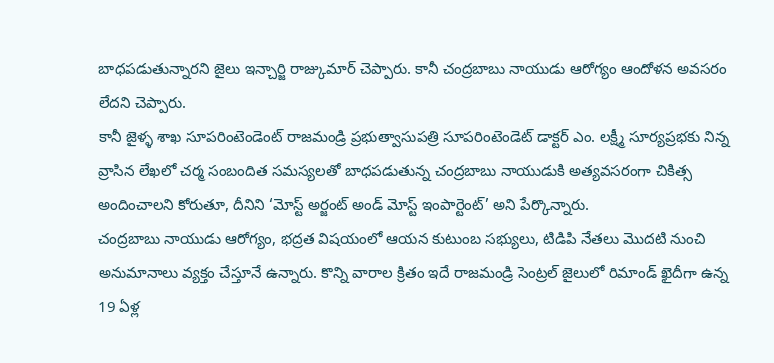బాధపడుతున్నారని జైలు ఇన్చార్జి రాజ్కుమార్ చెప్పారు. కానీ చంద్రబాబు నాయుడు ఆరోగ్యం ఆందోళన అవసరం లేదని చెప్పారు.
కానీ జైళ్ళ శాఖ సూపరింటెండెంట్ రాజమండ్రి ప్రభుత్వాసుపత్రి సూపరింటెండెట్ డాక్టర్ ఎం. లక్ష్మీ సూర్యప్రభకు నిన్న వ్రాసిన లేఖలో చర్మ సంబందిత సమస్యలతో బాధపడుతున్న చంద్రబాబు నాయుడుకి అత్యవసరంగా చికిత్స అందించాలని కోరుతూ, దీనిని ‘మోస్ట్ అర్జంట్ అండ్ మోస్ట్ ఇంపార్టెంట్’ అని పేర్కొన్నారు.
చంద్రబాబు నాయుడు ఆరోగ్యం, భద్రత విషయంలో ఆయన కుటుంబ సభ్యులు, టిడిపి నేతలు మొదటి నుంచి అనుమానాలు వ్యక్తం చేస్తూనే ఉన్నారు. కొన్ని వారాల క్రితం ఇదే రాజమండ్రి సెంట్రల్ జైలులో రిమాండ్ ఖైదీగా ఉన్న 19 ఏళ్ల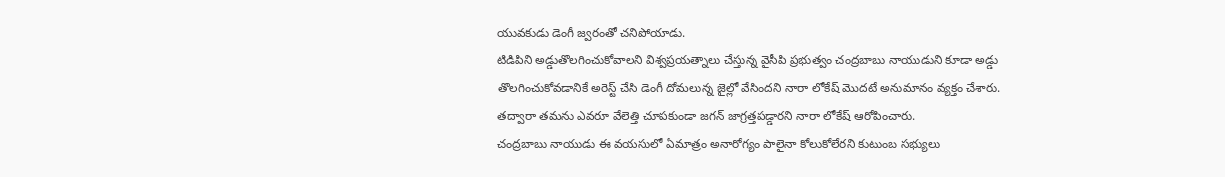యువకుడు డెంగీ జ్వరంతో చనిపోయాడు.
టిడిపిని అడ్డుతొలగించుకోవాలని విశ్వప్రయత్నాలు చేస్తున్న వైసీపి ప్రభుత్వం చంద్రబాబు నాయుడుని కూడా అడ్డు తొలగించుకోవడానికే అరెస్ట్ చేసి డెంగీ దోమలున్న జైల్లో వేసిందని నారా లోకేష్ మొదటే అనుమానం వ్యక్తం చేశారు. తద్వారా తమను ఎవరూ వేలెత్తి చూపకుండా జగన్ జాగ్రత్తపడ్డారని నారా లోకేష్ ఆరోపించారు.
చంద్రబాబు నాయుడు ఈ వయసులో ఏమాత్రం అనారోగ్యం పాలైనా కోలుకోలేరని కుటుంబ సభ్యులు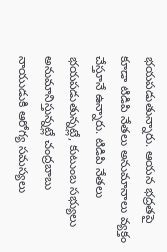భయపడుతున్నారు. ఆయన భద్రతపై కూడా టిడిపి నేతలు అనుమానాలు వ్యక్తం చేస్తూనే ఉన్నారు. టిడిపి నేతలు భయపడుతున్నట్లే, కుటుంబ సభ్యులు అనుమానిస్తున్నట్లే చంద్రబాబు నాయుడుకి ఆరోగ్య సమస్యలు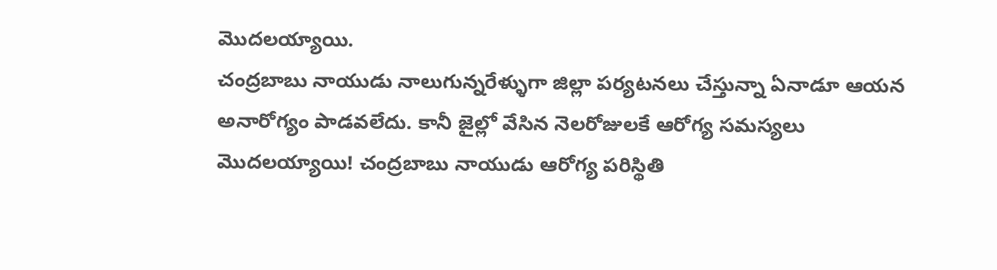మొదలయ్యాయి.
చంద్రబాబు నాయుడు నాలుగున్నరేళ్ళుగా జిల్లా పర్యటనలు చేస్తున్నా ఏనాడూ ఆయన అనారోగ్యం పాడవలేదు. కానీ జైల్లో వేసిన నెలరోజులకే ఆరోగ్య సమస్యలు మొదలయ్యాయి! చంద్రబాబు నాయుడు ఆరోగ్య పరిస్థితి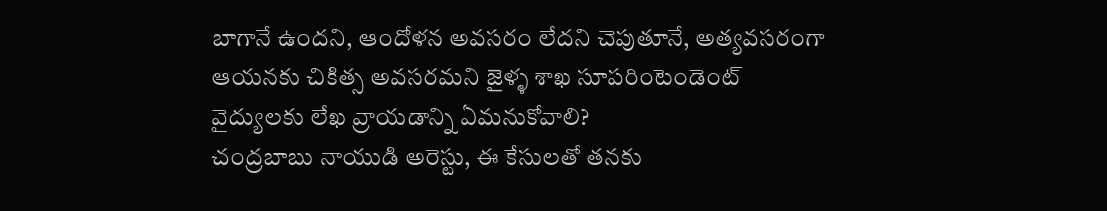బాగానే ఉందని, ఆందోళన అవసరం లేదని చెపుతూనే, అత్యవసరంగా ఆయనకు చికిత్స అవసరమని జైళ్ళ శాఖ సూపరింటెండెంట్ వైద్యులకు లేఖ వ్రాయడాన్ని ఏమనుకోవాలి?
చంద్రబాబు నాయుడి అరెస్టు, ఈ కేసులతో తనకు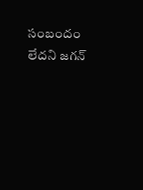సంబందం లేదని జగన్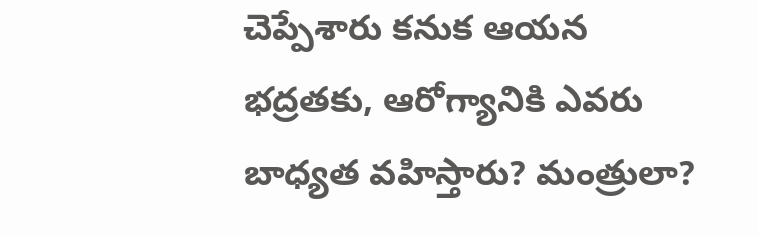చెప్పేశారు కనుక ఆయన భద్రతకు, ఆరోగ్యానికి ఎవరు బాధ్యత వహిస్తారు? మంత్రులా?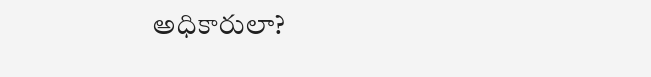అధికారులా?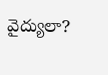వైద్యులా?